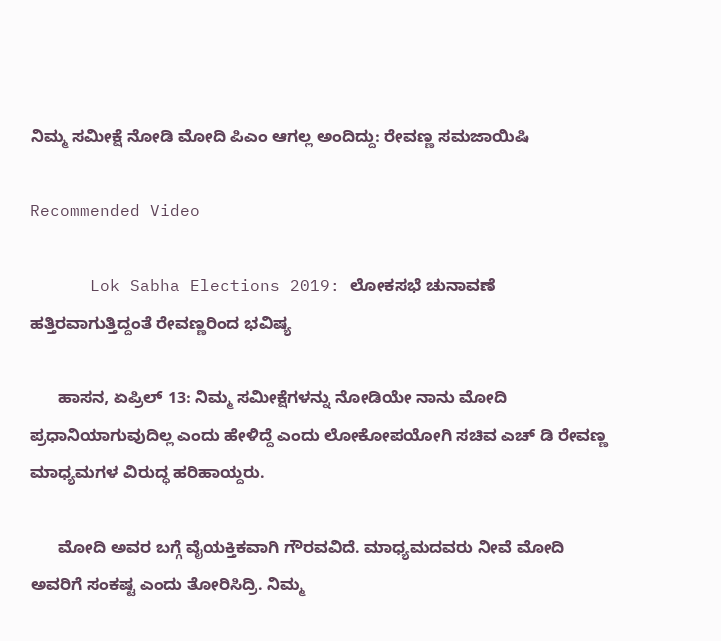ನಿಮ್ಮ ಸಮೀಕ್ಷೆ ನೋಡಿ ಮೋದಿ ಪಿಎಂ ಆಗಲ್ಲ ಅಂದಿದ್ದು: ರೇವಣ್ಣ ಸಮಜಾಯಿಷಿ

Recommended Video

      Lok Sabha Elections 2019: ಲೋಕಸಭೆ ಚುನಾವಣೆ ಹತ್ತಿರವಾಗುತ್ತಿದ್ದಂತೆ ರೇವಣ್ಣರಿಂದ ಭವಿಷ್ಯ

      ಹಾಸನ, ಏಪ್ರಿಲ್ 13: ನಿಮ್ಮ ಸಮೀಕ್ಷೆಗಳನ್ನು ನೋಡಿಯೇ ನಾನು ಮೋದಿ ಪ್ರಧಾನಿಯಾಗುವುದಿಲ್ಲ ಎಂದು ಹೇಳಿದ್ದೆ ಎಂದು ಲೋಕೋಪಯೋಗಿ ಸಚಿವ ಎಚ್ ಡಿ ರೇವಣ್ಣ ಮಾಧ್ಯಮಗಳ ವಿರುದ್ಧ ಹರಿಹಾಯ್ದರು.

      ಮೋದಿ ಅವರ ಬಗ್ಗೆ ವೈಯಕ್ತಿಕವಾಗಿ ಗೌರವವಿದೆ. ಮಾಧ್ಯಮದವರು ನೀವೆ ಮೋದಿ ಅವರಿಗೆ ಸಂಕಷ್ಟ ಎಂದು ತೋರಿಸಿದ್ರಿ. ನಿಮ್ಮ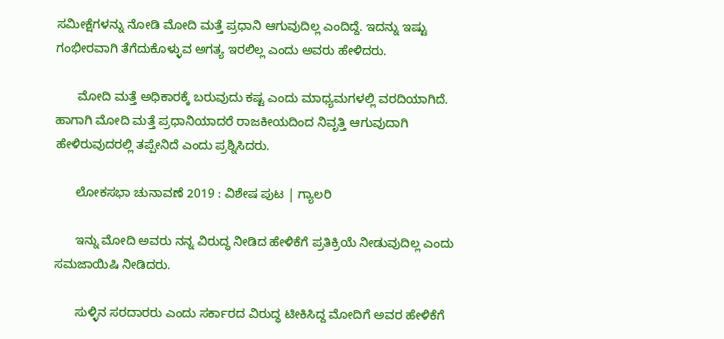ಸಮೀಕ್ಷೆಗಳನ್ನು ನೋಡಿ ಮೋದಿ ಮತ್ತೆ ಪ್ರಧಾನಿ ಆಗುವುದಿಲ್ಲ ಎಂದಿದ್ದೆ. ಇದನ್ನು ಇಷ್ಟು ಗಂಭೀರವಾಗಿ ತೆಗೆದುಕೊಳ್ಳುವ ಅಗತ್ಯ ಇರಲಿಲ್ಲ ಎಂದು ಅವರು ಹೇಳಿದರು.

      ಮೋದಿ ಮತ್ತೆ ಅಧಿಕಾರಕ್ಕೆ ಬರುವುದು ಕಷ್ಟ ಎಂದು ಮಾಧ್ಯಮಗಳಲ್ಲಿ ವರದಿಯಾಗಿದೆ. ಹಾಗಾಗಿ ಮೋದಿ ಮತ್ತೆ ಪ್ರಧಾನಿಯಾದರೆ ರಾಜಕೀಯದಿಂದ ನಿವೃತ್ತಿ ಆಗುವುದಾಗಿ ಹೇಳಿರುವುದರಲ್ಲಿ ತಪ್ಪೇನಿದೆ ಎಂದು ಪ್ರಶ್ನಿಸಿದರು.

      ಲೋಕಸಭಾ ಚುನಾವಣೆ 2019 : ವಿಶೇಷ ಪುಟ | ಗ್ಯಾಲರಿ

      ಇನ್ನು ಮೋದಿ ಅವರು ನನ್ನ ವಿರುದ್ಧ ನೀಡಿದ ಹೇಳಿಕೆಗೆ ಪ್ರತಿಕ್ರಿಯೆ ನೀಡುವುದಿಲ್ಲ ಎಂದು ಸಮಜಾಯಿಷಿ ನೀಡಿದರು.

      ಸುಳ್ಳಿನ ಸರದಾರರು ಎಂದು ಸರ್ಕಾರದ ವಿರುದ್ಧ ಟೀಕಿಸಿದ್ದ ಮೋದಿಗೆ ಅವರ ಹೇಳಿಕೆಗೆ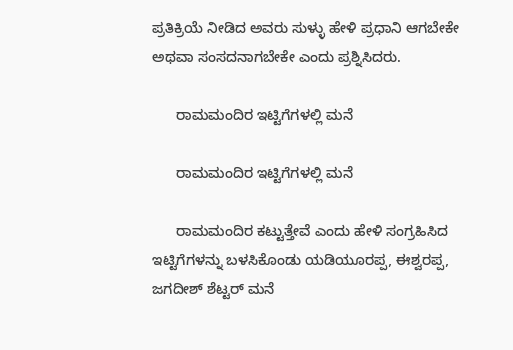ಪ್ರತಿಕ್ರಿಯೆ ನೀಡಿದ ಅವರು ಸುಳ್ಳು ಹೇಳಿ ಪ್ರಧಾನಿ ಆಗಬೇಕೇ ಅಥವಾ ಸಂಸದನಾಗಬೇಕೇ ಎಂದು ಪ್ರಶ್ನಿಸಿದರು.

      ರಾಮಮಂದಿರ ಇಟ್ಟಿಗೆಗಳಲ್ಲಿ ಮನೆ

      ರಾಮಮಂದಿರ ಇಟ್ಟಿಗೆಗಳಲ್ಲಿ ಮನೆ

      ರಾಮಮಂದಿರ ಕಟ್ಟುತ್ತೇವೆ ಎಂದು ಹೇಳಿ ಸಂಗ್ರಹಿಸಿದ ಇಟ್ಟಿಗೆಗಳನ್ನು ಬಳಸಿಕೊಂಡು ಯಡಿಯೂರಪ್ಪ, ಈಶ್ವರಪ್ಪ, ಜಗದೀಶ್ ಶೆಟ್ಟರ್ ಮನೆ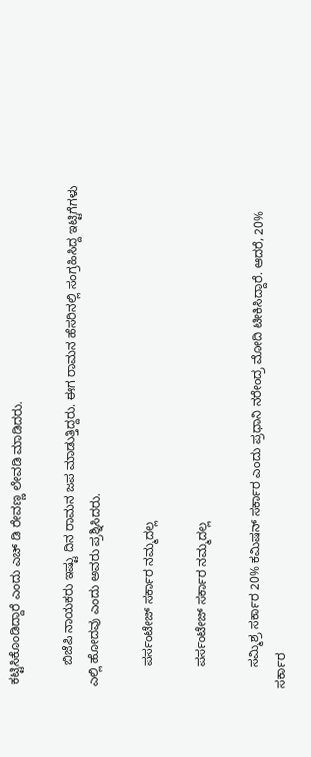ಕಟ್ಟಿಸಿಕೊಂಡಿದ್ದಾರೆ ಎಂದು ಎಚ್ ಡಿ ರೇವಣ್ಣ ಲೇವಡಿ ಮಾಡಿದರು.

      ಬಿಜೆಪಿ ನಾಯಕರು ಇಷ್ಟು ದಿನ ರಾಮನ ಜಪ ಮಾಡುತ್ತಿದ್ದರು. ಈಗ ರಾಮನ ಹೆಸರಿನಲ್ಲಿ ಸಂಗ್ರಹಿಸಿದ್ದ ಇಟ್ಟಿಗೆಗಳು ಎಲ್ಲಿ ಹೋದವು ಎಂದು ಅವರು ಪ್ರಶ್ನಿಸಿದರು.

      ಪರ್ಸಂಟೇಜ್ ಸರ್ಕಾರ ನಮ್ಮದಲ್ಲ

      ಪರ್ಸಂಟೇಜ್ ಸರ್ಕಾರ ನಮ್ಮದಲ್ಲ

      ಸಮ್ಮಿಶ್ರ ಸರ್ಕಾರ 20% ಕಮಿಷನ್ ಸರ್ಕಾರ ಎಂದು ಪ್ರಧಾನಿ ನರೇಂದ್ರ ಮೋದಿ ಟೀಕಿಸಿದ್ದಾರೆ. ಆದರೆ, 20% ಸರ್ಕಾರ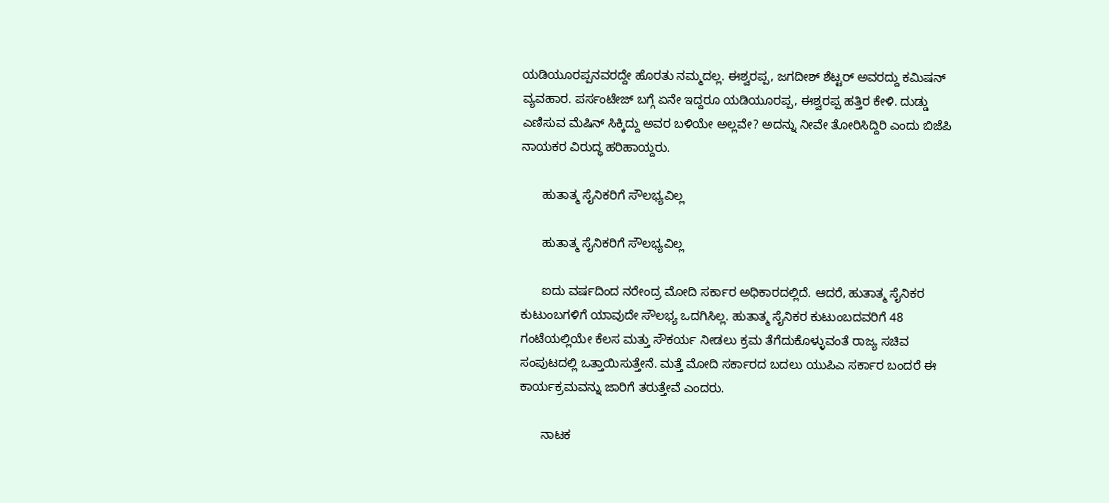ಯಡಿಯೂರಪ್ಪನವರದ್ದೇ ಹೊರತು ನಮ್ಮದಲ್ಲ. ಈಶ್ವರಪ್ಪ, ಜಗದೀಶ್ ಶೆಟ್ಟರ್ ಅವರದ್ದು ಕಮಿಷನ್ ವ್ಯವಹಾರ. ಪರ್ಸಂಟೇಜ್ ಬಗ್ಗೆ ಏನೇ ಇದ್ದರೂ ಯಡಿಯೂರಪ್ಪ, ಈಶ್ವರಪ್ಪ ಹತ್ತಿರ ಕೇಳಿ. ದುಡ್ಡು ಎಣಿಸುವ ಮೆಷಿನ್ ಸಿಕ್ಕಿದ್ದು ಅವರ ಬಳಿಯೇ ಅಲ್ಲವೇ? ಅದನ್ನು ನೀವೇ ತೋರಿಸಿದ್ದಿರಿ ಎಂದು ಬಿಜೆಪಿ ನಾಯಕರ ವಿರುದ್ಧ ಹರಿಹಾಯ್ದರು.

      ಹುತಾತ್ಮ ಸೈನಿಕರಿಗೆ ಸೌಲಭ್ಯವಿಲ್ಲ

      ಹುತಾತ್ಮ ಸೈನಿಕರಿಗೆ ಸೌಲಭ್ಯವಿಲ್ಲ

      ಐದು ವರ್ಷದಿಂದ ನರೇಂದ್ರ ಮೋದಿ ಸರ್ಕಾರ ಅಧಿಕಾರದಲ್ಲಿದೆ. ಆದರೆ, ಹುತಾತ್ಮ ಸೈನಿಕರ ಕುಟುಂಬಗಳಿಗೆ ಯಾವುದೇ ಸೌಲಭ್ಯ ಒದಗಿಸಿಲ್ಲ. ಹುತಾತ್ಮ ಸೈನಿಕರ ಕುಟುಂಬದವರಿಗೆ 48 ಗಂಟೆಯಲ್ಲಿಯೇ ಕೆಲಸ ಮತ್ತು ಸೌಕರ್ಯ ನೀಡಲು ಕ್ರಮ ತೆಗೆದುಕೊಳ್ಳುವಂತೆ ರಾಜ್ಯ ಸಚಿವ ಸಂಪುಟದಲ್ಲಿ ಒತ್ತಾಯಿಸುತ್ತೇನೆ. ಮತ್ತೆ ಮೋದಿ ಸರ್ಕಾರದ ಬದಲು ಯುಪಿಎ ಸರ್ಕಾರ ಬಂದರೆ ಈ ಕಾರ್ಯಕ್ರಮವನ್ನು ಜಾರಿಗೆ ತರುತ್ತೇವೆ ಎಂದರು.

      ನಾಟಕ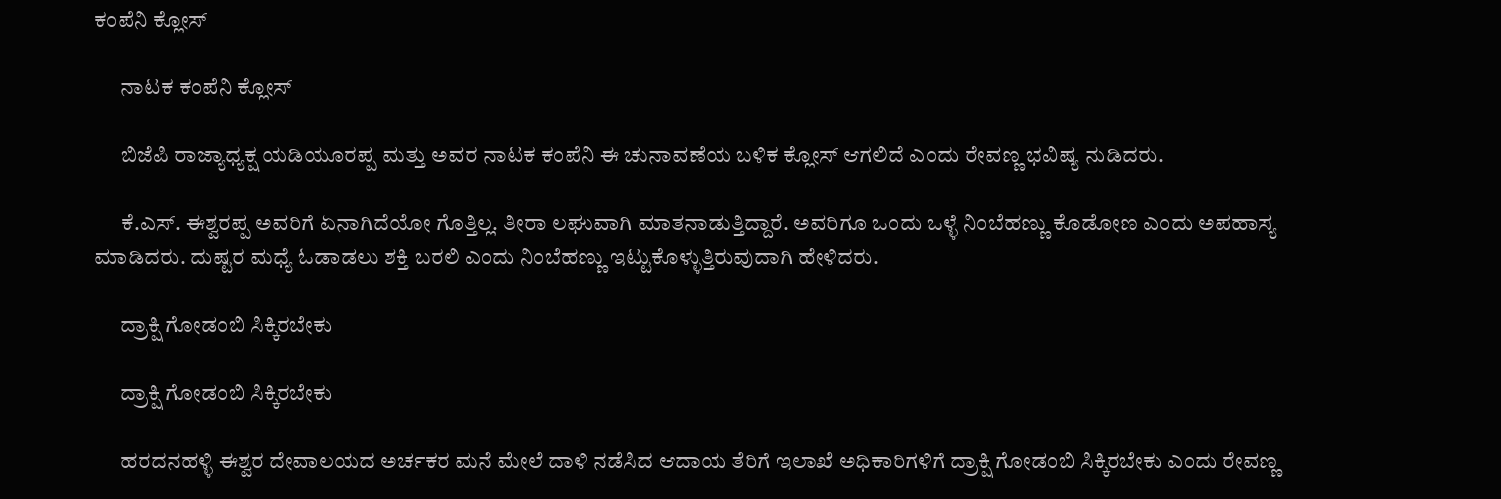ಕಂಪೆನಿ ಕ್ಲೋಸ್

      ನಾಟಕ ಕಂಪೆನಿ ಕ್ಲೋಸ್

      ಬಿಜೆಪಿ ರಾಜ್ಯಾಧ್ಯಕ್ಷ ಯಡಿಯೂರಪ್ಪ ಮತ್ತು ಅವರ ನಾಟಕ ಕಂಪೆನಿ ಈ ಚುನಾವಣೆಯ ಬಳಿಕ ಕ್ಲೋಸ್ ಆಗಲಿದೆ ಎಂದು ರೇವಣ್ಣ ಭವಿಷ್ಯ ನುಡಿದರು.

      ಕೆ.ಎಸ್. ಈಶ್ವರಪ್ಪ ಅವರಿಗೆ ಏನಾಗಿದೆಯೋ ಗೊತ್ತಿಲ್ಲ. ತೀರಾ ಲಘುವಾಗಿ ಮಾತನಾಡುತ್ತಿದ್ದಾರೆ. ಅವರಿಗೂ ಒಂದು ಒಳ್ಳೆ ನಿಂಬೆಹಣ್ಣು ಕೊಡೋಣ ಎಂದು ಅಪಹಾಸ್ಯ ಮಾಡಿದರು. ದುಷ್ಟರ ಮಧ್ಯೆ ಓಡಾಡಲು ಶಕ್ತಿ ಬರಲಿ ಎಂದು ನಿಂಬೆಹಣ್ಣು ಇಟ್ಟುಕೊಳ್ಳುತ್ತಿರುವುದಾಗಿ ಹೇಳಿದರು.

      ದ್ರಾಕ್ಷಿ ಗೋಡಂಬಿ ಸಿಕ್ಕಿರಬೇಕು

      ದ್ರಾಕ್ಷಿ ಗೋಡಂಬಿ ಸಿಕ್ಕಿರಬೇಕು

      ಹರದನಹಳ್ಳಿ ಈಶ್ವರ ದೇವಾಲಯದ ಅರ್ಚಕರ ಮನೆ ಮೇಲೆ ದಾಳಿ ನಡೆಸಿದ ಆದಾಯ ತೆರಿಗೆ ಇಲಾಖೆ ಅಧಿಕಾರಿಗಳಿಗೆ ದ್ರಾಕ್ಷಿ ಗೋಡಂಬಿ ಸಿಕ್ಕಿರಬೇಕು ಎಂದು ರೇವಣ್ಣ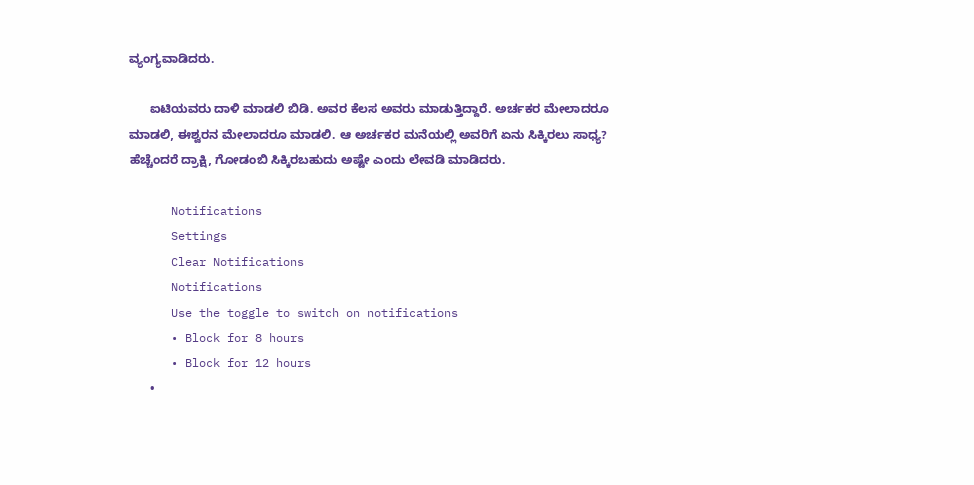ವ್ಯಂಗ್ಯವಾಡಿದರು.

      ಐಟಿಯವರು ದಾಳಿ ಮಾಡಲಿ ಬಿಡಿ. ಅವರ ಕೆಲಸ ಅವರು ಮಾಡುತ್ತಿದ್ದಾರೆ. ಅರ್ಚಕರ ಮೇಲಾದರೂ ಮಾಡಲಿ, ಈಶ್ವರನ ಮೇಲಾದರೂ ಮಾಡಲಿ. ಆ ಅರ್ಚಕರ ಮನೆಯಲ್ಲಿ ಅವರಿಗೆ ಏನು ಸಿಕ್ಕಿರಲು ಸಾಧ್ಯ? ಹೆಚ್ಚೆಂದರೆ ದ್ರಾಕ್ಷಿ, ಗೋಡಂಬಿ ಸಿಕ್ಕಿರಬಹುದು ಅಷ್ಟೇ ಎಂದು ಲೇವಡಿ ಮಾಡಿದರು.

      Notifications
      Settings
      Clear Notifications
      Notifications
      Use the toggle to switch on notifications
      • Block for 8 hours
      • Block for 12 hours
      •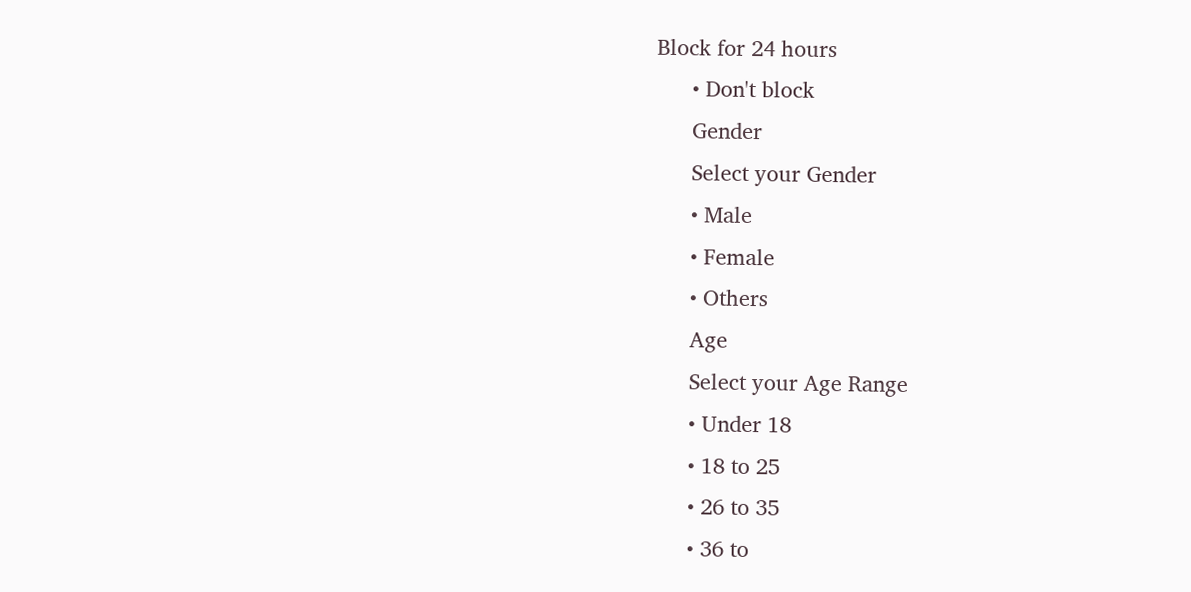Block for 24 hours
      • Don't block
      Gender
      Select your Gender
      • Male
      • Female
      • Others
      Age
      Select your Age Range
      • Under 18
      • 18 to 25
      • 26 to 35
      • 36 to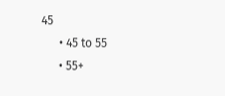45
      • 45 to 55
      • 55+